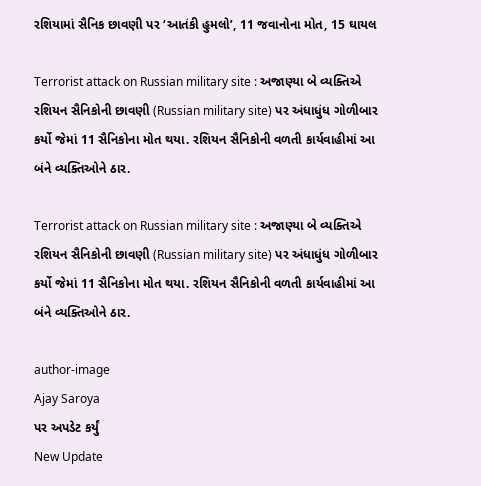રશિયામાં સૈનિક છાવણી પર ‘આતંકી હુમલો’, 11 જવાનોના મોત, 15 ઘાયલ

Terrorist attack on Russian military site : અજાણ્યા બે વ્યક્તિએ રશિયન સૈનિકોની છાવણી (Russian military site) પર અંધાધુંધ ગોળીબાર કર્યો જેમાં 11 સૈનિકોના મોત થયા. રશિયન સૈનિકોની વળતી કાર્યવાહીમાં આ બંને વ્યક્તિઓને ઠાર.

Terrorist attack on Russian military site : અજાણ્યા બે વ્યક્તિએ રશિયન સૈનિકોની છાવણી (Russian military site) પર અંધાધુંધ ગોળીબાર કર્યો જેમાં 11 સૈનિકોના મોત થયા. રશિયન સૈનિકોની વળતી કાર્યવાહીમાં આ બંને વ્યક્તિઓને ઠાર.

author-image
Ajay Saroya
પર અપડેટ કર્યું
New Update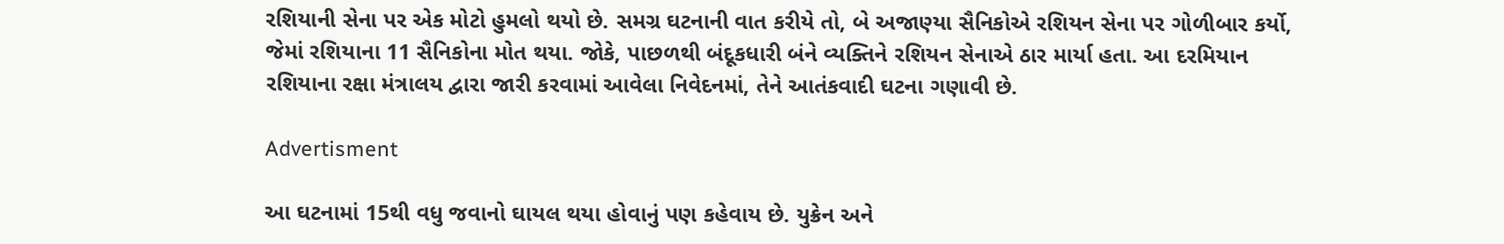રશિયાની સેના પર એક મોટો હુમલો થયો છે. સમગ્ર ઘટનાની વાત કરીયે તો, બે અજાણ્યા સૈનિકોએ રશિયન સેના પર ગોળીબાર કર્યો, જેમાં રશિયાના 11 સૈનિકોના મોત થયા. જોકે, પાછળથી બંદૂકધારી બંને વ્યક્તિને રશિયન સેનાએ ઠાર માર્યા હતા. આ દરમિયાન રશિયાના રક્ષા મંત્રાલય દ્વારા જારી કરવામાં આવેલા નિવેદનમાં, તેને આતંકવાદી ઘટના ગણાવી છે.

Advertisment

આ ઘટનામાં 15થી વધુ જવાનો ઘાયલ થયા હોવાનું પણ કહેવાય છે. યુક્રેન અને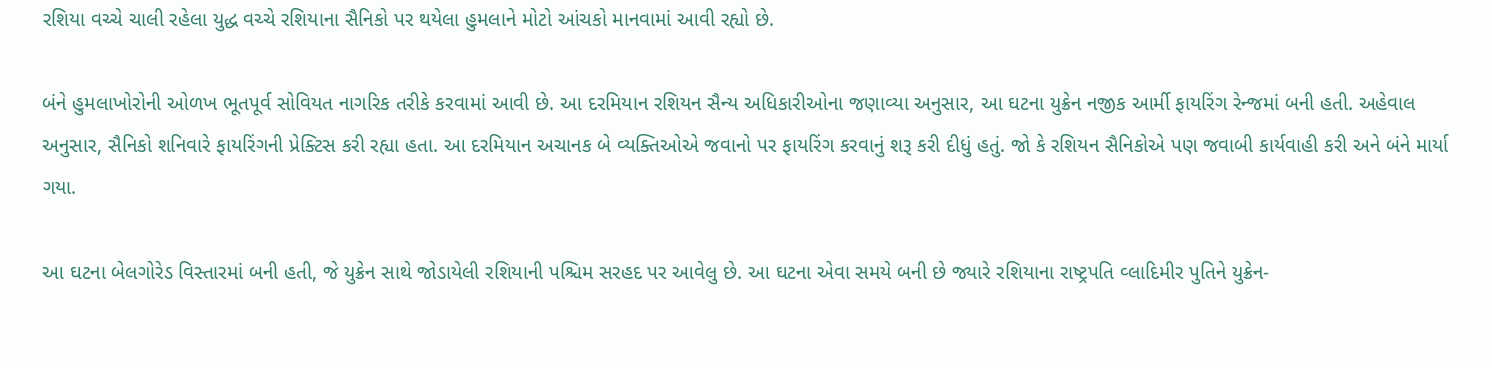રશિયા વચ્ચે ચાલી રહેલા યુદ્ધ વચ્ચે રશિયાના સૈનિકો પર થયેલા હુમલાને મોટો આંચકો માનવામાં આવી રહ્યો છે.

બંને હુમલાખોરોની ઓળખ ભૂતપૂર્વ સોવિયત નાગરિક તરીકે કરવામાં આવી છે. આ દરમિયાન રશિયન સૈન્ય અધિકારીઓના જણાવ્યા અનુસાર, આ ઘટના યુક્રેન નજીક આર્મી ફાયરિંગ રેન્જમાં બની હતી. અહેવાલ અનુસાર, સૈનિકો શનિવારે ફાયરિંગની પ્રેક્ટિસ કરી રહ્યા હતા. આ દરમિયાન અચાનક બે વ્યક્તિઓએ જવાનો પર ફાયરિંગ કરવાનું શરૂ કરી દીધું હતું. જો કે રશિયન સૈનિકોએ પણ જવાબી કાર્યવાહી કરી અને બંને માર્યા ગયા.

આ ઘટના બેલગોરેડ વિસ્તારમાં બની હતી, જે યુક્રેન સાથે જોડાયેલી રશિયાની પશ્ચિમ સરહદ પર આવેલુ છે. આ ઘટના એવા સમયે બની છે જ્યારે રશિયાના રાષ્ટ્રપતિ વ્લાદિમીર પુતિને યુક્રેન-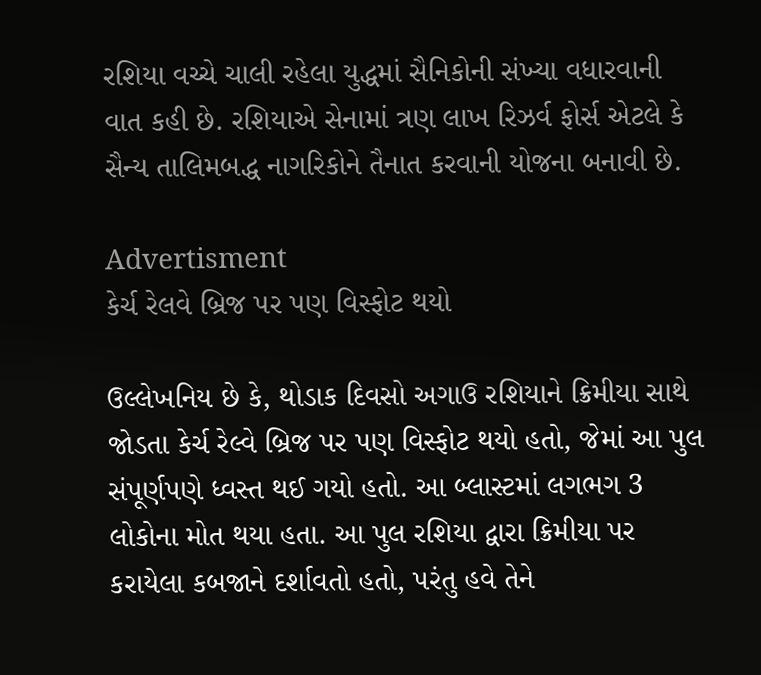રશિયા વચ્ચે ચાલી રહેલા યુદ્ધમાં સૈનિકોની સંખ્યા વધારવાની વાત કહી છે. રશિયાએ સેનામાં ત્રણ લાખ રિઝર્વ ફોર્સ એટલે કે સૈન્ય તાલિમબદ્ધ નાગરિકોને તૈનાત કરવાની યોજના બનાવી છે.

Advertisment
કેર્ચ રેલવે બ્રિજ પર પણ વિસ્ફોટ થયો

ઉલ્લેખનિય છે કે, થોડાક દિવસો અગાઉ રશિયાને ક્રિમીયા સાથે જોડતા કેર્ચ રેલ્વે બ્રિજ પર પણ વિસ્ફોટ થયો હતો, જેમાં આ પુલ સંપૂર્ણપણે ધ્વસ્ત થઈ ગયો હતો. આ બ્લાસ્ટમાં લગભગ 3 લોકોના મોત થયા હતા. આ પુલ રશિયા દ્વારા ક્રિમીયા પર કરાયેલા કબજાને દર્શાવતો હતો, પરંતુ હવે તેને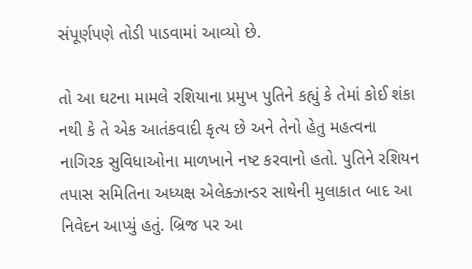સંપૂર્ણપણે તોડી પાડવામાં આવ્યો છે.

તો આ ઘટના મામલે રશિયાના પ્રમુખ પુતિને કહ્યું કે તેમાં કોઈ શંકા નથી કે તે એક આતંકવાદી કૃત્ય છે અને તેનો હેતુ મહત્વના નાગિરક સુવિધાઓના માળખાને નષ્ટ કરવાનો હતો. પુતિને રશિયન તપાસ સમિતિના અધ્યક્ષ એલેક્ઝાન્ડર સાથેની મુલાકાત બાદ આ નિવેદન આપ્યું હતું. બ્રિજ પર આ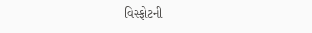વિસ્ફોટની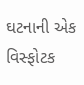ઘટનાની એક વિસ્ફોટક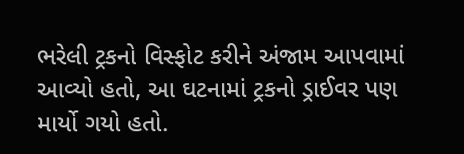ભરેલી ટ્રકનો વિસ્ફોટ કરીને અંજામ આપવામાં આવ્યો હતો, આ ઘટનામાં ટ્રકનો ડ્રાઈવર પણ માર્યો ગયો હતો.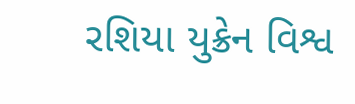રશિયા યુક્રેન વિશ્વ